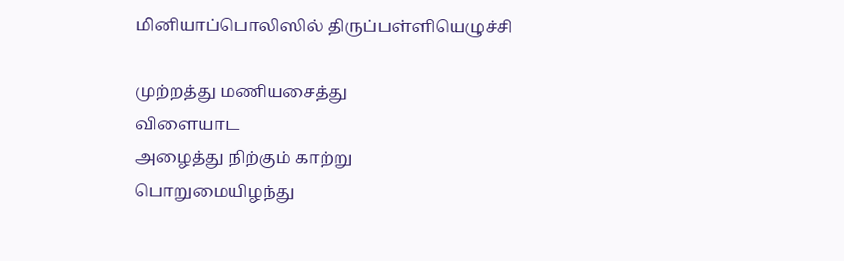மினியாப்பொலிஸில் திருப்பள்ளியெழுச்சி

முற்றத்து மணியசைத்து
விளையாட
அழைத்து நிற்கும் காற்று
பொறுமையிழந்து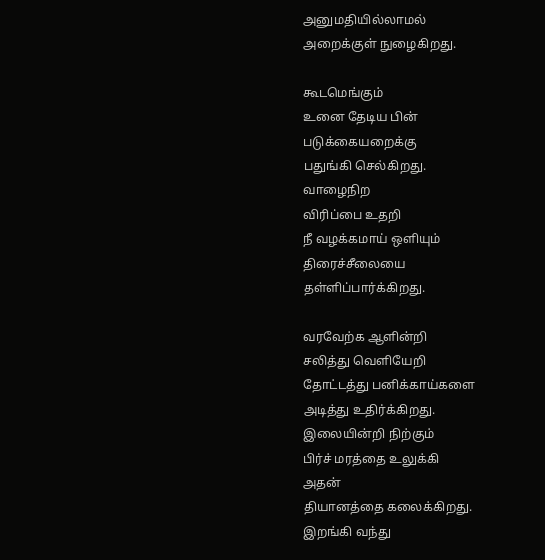அனுமதியில்லாமல்
அறைக்குள் நுழைகிறது.

கூடமெங்கும்
உனை தேடிய பின்
படுக்கையறைக்கு
பதுங்கி செல்கிறது.
வாழைநிற
விரிப்பை உதறி
நீ வழக்கமாய் ஒளியும்
திரைச்சீலையை
தள்ளிப்பார்க்கிறது.

வரவேற்க ஆளின்றி
சலித்து வெளியேறி
தோட்டத்து பனிக்காய்களை
அடித்து உதிர்க்கிறது.
இலையின்றி நிற்கும்
பிர்ச் மரத்தை உலுக்கி
அதன்
தியானத்தை கலைக்கிறது.
இறங்கி வந்து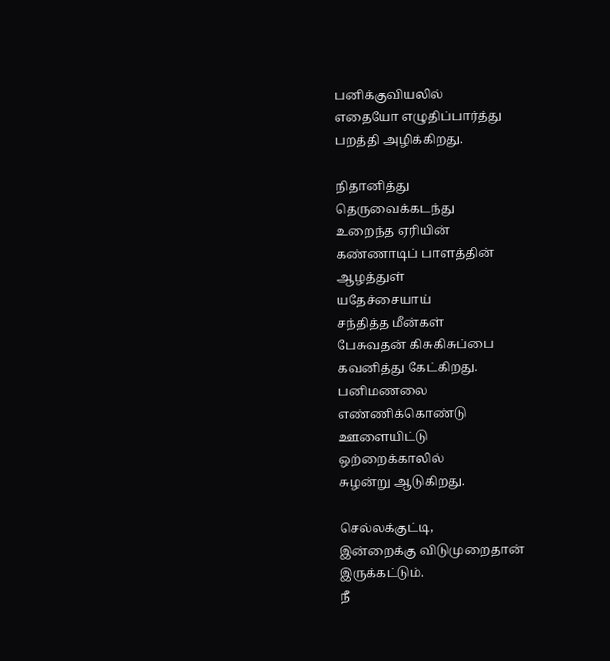பனிக்குவியலில்
எதையோ எழுதிப்பார்த்து
பறத்தி அழிக்கிறது.

நிதானித்து
தெருவைக்கடந்து
உறைந்த ஏரியின்
கண்ணாடிப் பாளத்தின்
ஆழத்துள்
யதேச்சையாய்
சந்தித்த மீன்கள்
பேசுவதன் கிசுகிசுப்பை
கவனித்து கேட்கிறது.
பனிமணலை
எண்ணிக்கொண்டு
ஊளையிட்டு
ஒற்றைக்காலில்
சுழன்று ஆடுகிறது.

செல்லக்குட்டி,
இன்றைக்கு விடுமுறைதான்
இருக்கட்டும்.
நீ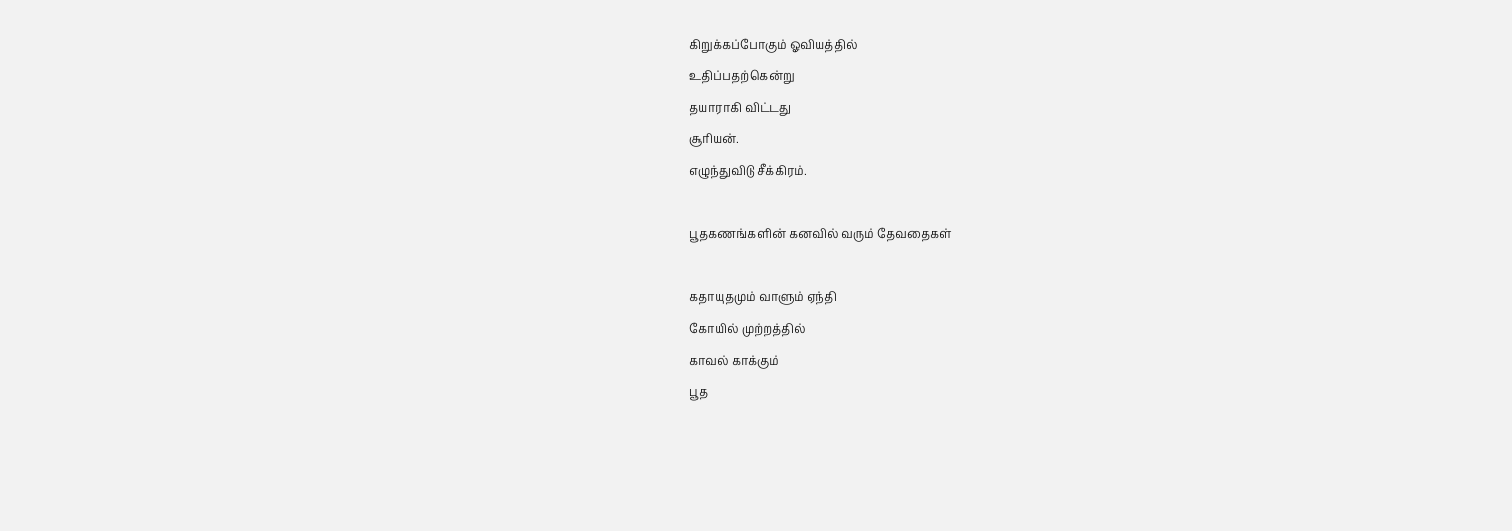கிறுக்கப்போகும் ஓவியத்தில்
உதிப்பதற்கென்று
தயாராகி விட்டது
சூரியன்.
எழுந்துவிடு சீக்கிரம்.

பூதகணங்களின் கனவில் வரும் தேவதைகள்

கதாயுதமும் வாளும் ஏந்தி
கோயில் முற்றத்தில்
காவல் காக்கும்
பூத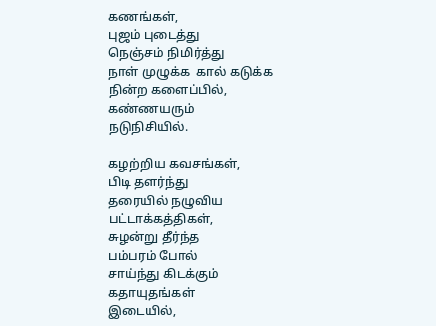கணங்கள்,
புஜம் புடைத்து
நெஞ்சம் நிமிர்த்து
நாள் முழுக்க  கால் கடுக்க
நின்ற களைப்பில்,
கண்ணயரும்
நடுநிசியில்.

கழற்றிய கவசங்கள்,
பிடி தளர்ந்து
தரையில் நழுவிய
பட்டாக்கத்திகள்,
சுழன்று தீர்ந்த
பம்பரம் போல்
சாய்ந்து கிடக்கும்
கதாயுதங்கள்
இடையில்,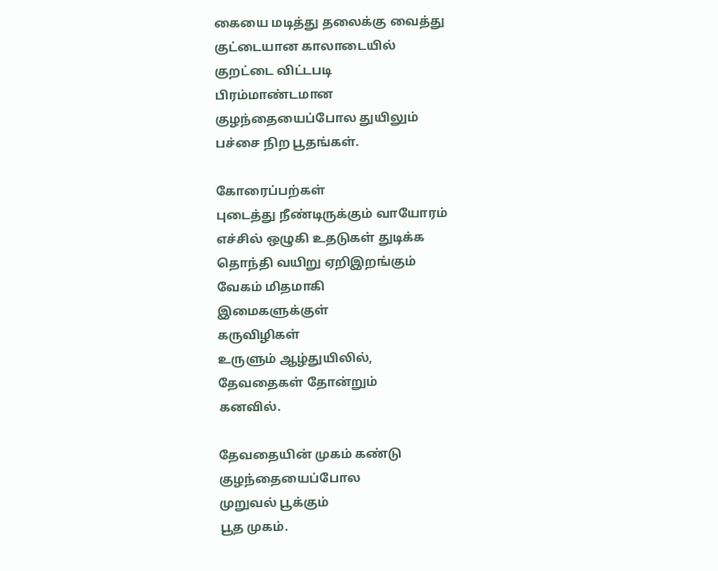கையை மடித்து தலைக்கு வைத்து
குட்டையான காலாடையில்
குறட்டை விட்டபடி
பிரம்மாண்டமான
குழந்தையைப்போல துயிலும்
பச்சை நிற பூதங்கள்.

கோரைப்பற்கள்
புடைத்து நீண்டிருக்கும் வாயோரம்
எச்சில் ஒழுகி உதடுகள் துடிக்க
தொந்தி வயிறு ஏறிஇறங்கும்
வேகம் மிதமாகி
இமைகளுக்குள்
கருவிழிகள்
உருளும் ஆழ்துயிலில்,
தேவதைகள் தோன்றும்
கனவில்.

தேவதையின் முகம் கண்டு
குழந்தையைப்போல
முறுவல் பூக்கும்
பூத முகம்.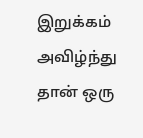இறுக்கம் அவிழ்ந்து
தான் ஒரு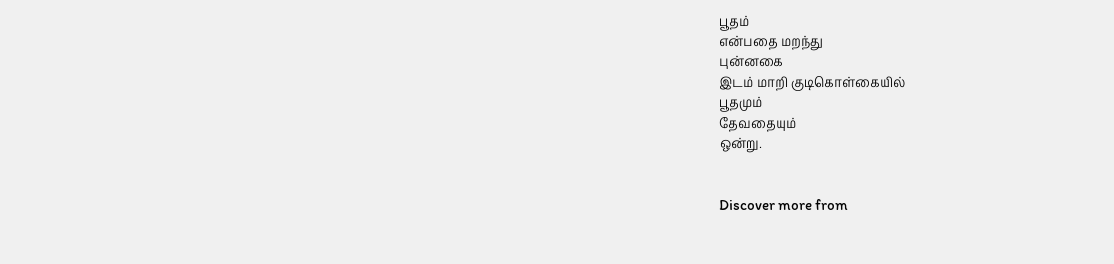பூதம்
என்பதை மறந்து
புன்னகை
இடம் மாறி குடிகொள்கையில்
பூதமும்
தேவதையும்
ஒன்று.


Discover more from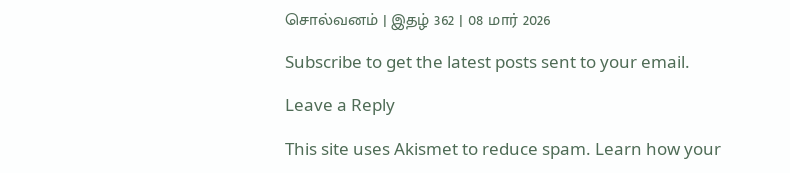சொல்வனம் | இதழ் 362 | 08 மார் 2026

Subscribe to get the latest posts sent to your email.

Leave a Reply

This site uses Akismet to reduce spam. Learn how your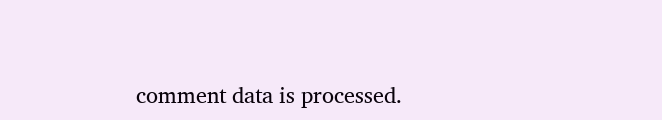comment data is processed.